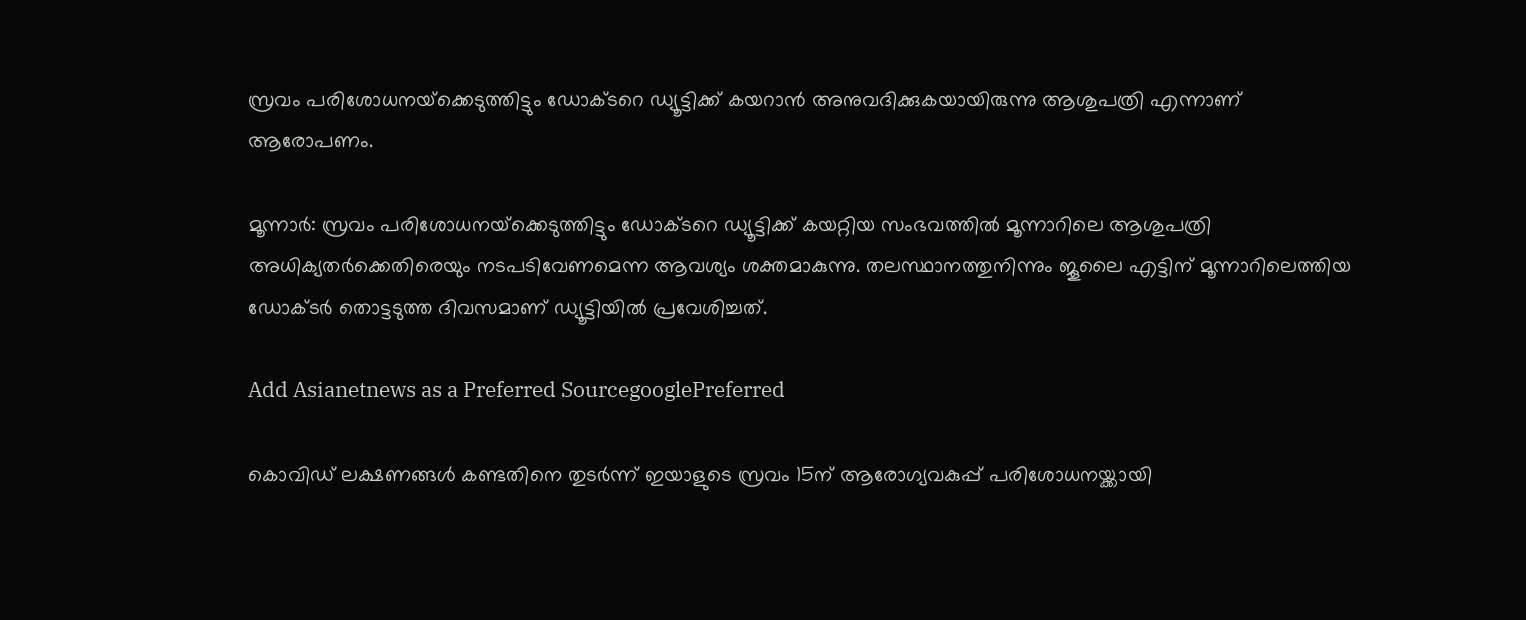സ്രവം പരിശോധനയ്‌ക്കെടുത്തിട്ടും ഡോക്ടറെ ഡ്യൂട്ടിക്ക് കയറാന്‍ അനുവദിക്കുകയായിരുന്നു ആശുപത്രി എന്നാണ് ആരോപണം.

മൂന്നാര്‍: സ്രവം പരിശോധനയ്‌ക്കെടുത്തിട്ടും ഡോക്ടറെ ഡ്യൂട്ടിക്ക് കയറ്റിയ സംഭവത്തില്‍ മൂന്നാറിലെ ആശുപത്രി അധിക്യതര്‍ക്കെതിരെയും നടപടിവേണമെന്ന ആവശ്യം ശക്തമാകുന്നു. തലസ്ഥാനത്തുനിന്നും ജൂലൈ എട്ടിന് മൂന്നാറിലെത്തിയ ഡോക്ടര്‍ തൊട്ടടുത്ത ദിവസമാണ് ഡ്യൂട്ടിയില്‍ പ്രവേശിച്ചത്.

Add Asianetnews as a Preferred SourcegooglePreferred

കൊവിഡ് ലക്ഷണങ്ങള്‍ കണ്ടതിനെ തുടര്‍ന്ന് ഇയാളുടെ സ്രവം 15ന് ആരോഗ്യവകുപ്പ് പരിശോധനയ്ക്കായി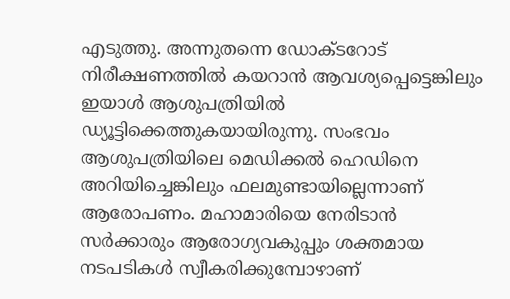എടുത്തു. അന്നുതന്നെ ഡോക്ടറോട് നിരീക്ഷണത്തില്‍ കയറാന്‍ ആവശ്യപ്പെട്ടെങ്കിലും ഇയാള്‍ ആശുപത്രിയില്‍ ഡ്യൂട്ടിക്കെത്തുകയായിരുന്നു. സംഭവം ആശുപത്രിയിലെ മെഡിക്കല്‍ ഹെഡിനെ അറിയിച്ചെങ്കിലും ഫലമുണ്ടായില്ലെന്നാണ് ആരോപണം. മഹാമാരിയെ നേരിടാന്‍ സര്‍ക്കാരും ആരോഗ്യവകുപ്പും ശക്തമായ നടപടികള്‍ സ്വീകരിക്കുമ്പോഴാണ്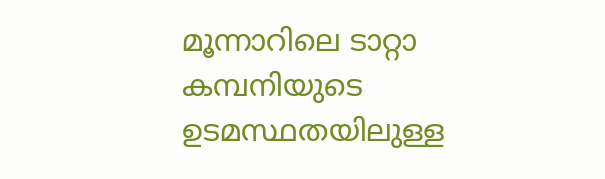മൂന്നാറിലെ ടാറ്റാ കമ്പനിയുടെ ഉടമസ്ഥതയിലുള്ള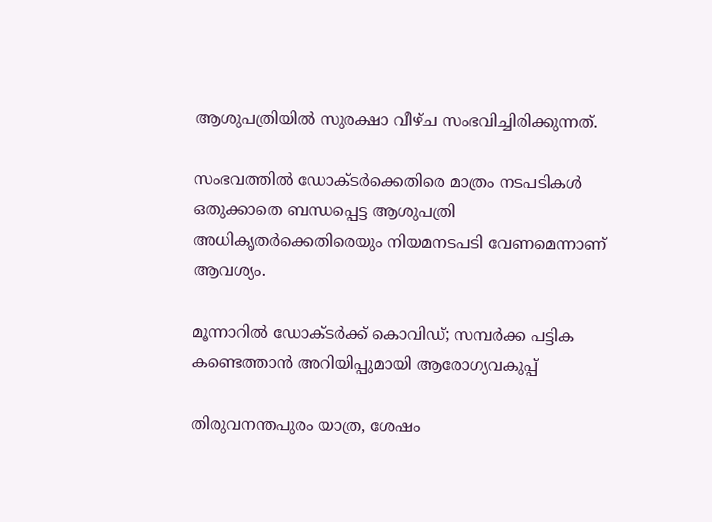ആശുപത്രിയില്‍ സുരക്ഷാ വീഴ്ച സംഭവിച്ചിരിക്കുന്നത്.

സംഭവത്തില്‍ ഡോക്‌ടര്‍ക്കെതിരെ മാത്രം നടപടികള്‍ ഒതുക്കാതെ ബന്ധപ്പെട്ട ആശുപത്രി അധികൃതര്‍ക്കെതിരെയും നിയമനടപടി വേണമെന്നാണ് ആവശ്യം.

മൂന്നാറില്‍ ഡോക്‌ടര്‍ക്ക് കൊവിഡ്; സമ്പര്‍ക്ക പട്ടിക കണ്ടെത്താന്‍ അറിയിപ്പുമായി ആരോഗ്യവകുപ്പ്

തിരുവനന്തപുരം യാത്ര, ശേഷം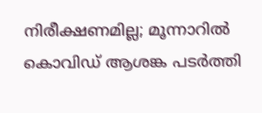നിരീക്ഷണമില്ല; മൂന്നാറില്‍ കൊവിഡ് ആശങ്ക പടര്‍ത്തി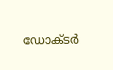ഡോക്‌ടര്‍